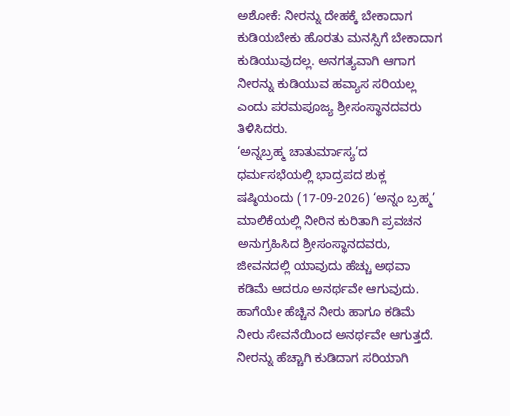ಅಶೋಕೆ: ನೀರನ್ನು ದೇಹಕ್ಕೆ ಬೇಕಾದಾಗ ಕುಡಿಯಬೇಕು ಹೊರತು ಮನಸ್ಸಿಗೆ ಬೇಕಾದಾಗ ಕುಡಿಯುವುದಲ್ಲ. ಅನಗತ್ಯವಾಗಿ ಆಗಾಗ ನೀರನ್ನು ಕುಡಿಯುವ ಹವ್ಯಾಸ ಸರಿಯಲ್ಲ ಎಂದು ಪರಮಪೂಜ್ಯ ಶ್ರೀಸಂಸ್ಥಾನದವರು ತಿಳಿಸಿದರು.
‘ಅನ್ನಬ್ರಹ್ಮ ಚಾತುರ್ಮಾಸ್ಯ’ದ ಧರ್ಮಸಭೆಯಲ್ಲಿ ಭಾದ್ರಪದ ಶುಕ್ಲ ಷಷ್ಠಿಯಂದು (17-09-2026) ‘ಅನ್ನಂ ಬ್ರಹ್ಮ’ ಮಾಲಿಕೆಯಲ್ಲಿ ನೀರಿನ ಕುರಿತಾಗಿ ಪ್ರವಚನ ಅನುಗ್ರಹಿಸಿದ ಶ್ರೀಸಂಸ್ಥಾನದವರು, ಜೀವನದಲ್ಲಿ ಯಾವುದು ಹೆಚ್ಚು ಅಥವಾ ಕಡಿಮೆ ಆದರೂ ಅನರ್ಥವೇ ಆಗುವುದು. ಹಾಗೆಯೇ ಹೆಚ್ಚಿನ ನೀರು ಹಾಗೂ ಕಡಿಮೆ ನೀರು ಸೇವನೆಯಿಂದ ಅನರ್ಥವೇ ಆಗುತ್ತದೆ. ನೀರನ್ನು ಹೆಚ್ಚಾಗಿ ಕುಡಿದಾಗ ಸರಿಯಾಗಿ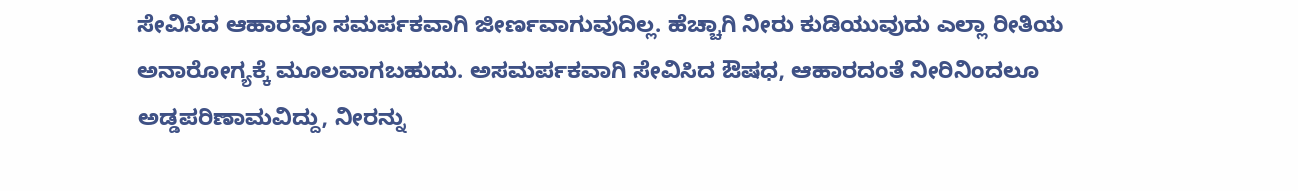ಸೇವಿಸಿದ ಆಹಾರವೂ ಸಮರ್ಪಕವಾಗಿ ಜೀರ್ಣವಾಗುವುದಿಲ್ಲ. ಹೆಚ್ಚಾಗಿ ನೀರು ಕುಡಿಯುವುದು ಎಲ್ಲಾ ರೀತಿಯ ಅನಾರೋಗ್ಯಕ್ಕೆ ಮೂಲವಾಗಬಹುದು. ಅಸಮರ್ಪಕವಾಗಿ ಸೇವಿಸಿದ ಔಷಧ, ಆಹಾರದಂತೆ ನೀರಿನಿಂದಲೂ ಅಡ್ಡಪರಿಣಾಮವಿದ್ದು, ನೀರನ್ನು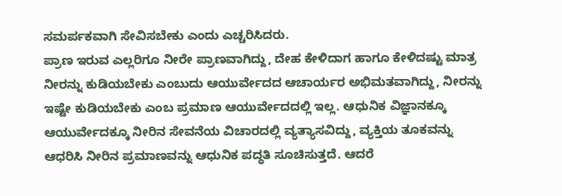ಸಮರ್ಪಕವಾಗಿ ಸೇವಿಸಬೇಕು ಎಂದು ಎಚ್ಚರಿಸಿದರು.
ಪ್ರಾಣ ಇರುವ ಎಲ್ಲರಿಗೂ ನೀರೇ ಪ್ರಾಣವಾಗಿದ್ದು, ದೇಹ ಕೇಳಿದಾಗ ಹಾಗೂ ಕೇಳಿದಷ್ಟು ಮಾತ್ರ ನೀರನ್ನು ಕುಡಿಯಬೇಕು ಎಂಬುದು ಆಯುರ್ವೇದದ ಆಚಾರ್ಯರ ಅಭಿಮತವಾಗಿದ್ದು, ನೀರನ್ನು ಇಷ್ಟೇ ಕುಡಿಯಬೇಕು ಎಂಬ ಪ್ರಮಾಣ ಆಯುರ್ವೇದದಲ್ಲಿ ಇಲ್ಲ. ಆಧುನಿಕ ವಿಜ್ಞಾನಕ್ಕೂ ಆಯುರ್ವೇದಕ್ಕೂ ನೀರಿನ ಸೇವನೆಯ ವಿಚಾರದಲ್ಲಿ ವ್ಯತ್ಯಾಸವಿದ್ದು, ವ್ಯಕ್ತಿಯ ತೂಕವನ್ನು ಆಧರಿಸಿ ನೀರಿನ ಪ್ರಮಾಣವನ್ನು ಆಧುನಿಕ ಪದ್ಧತಿ ಸೂಚಿಸುತ್ತದೆ. ಆದರೆ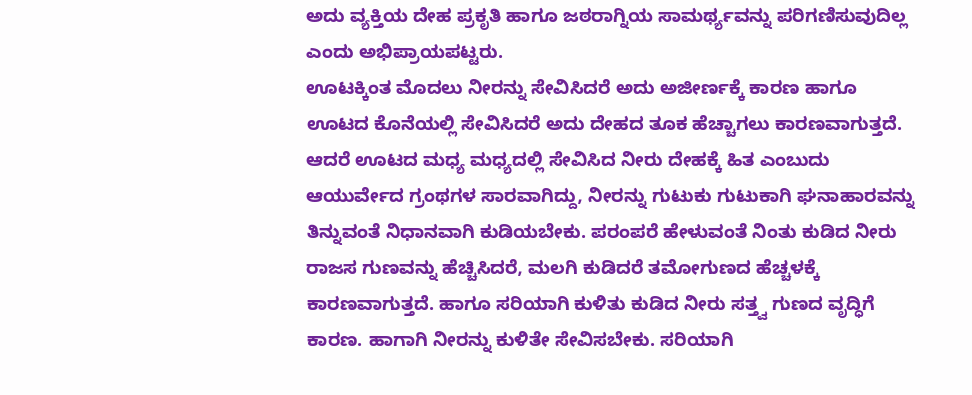ಅದು ವ್ಯಕ್ತಿಯ ದೇಹ ಪ್ರಕೃತಿ ಹಾಗೂ ಜಠರಾಗ್ನಿಯ ಸಾಮರ್ಥ್ಯವನ್ನು ಪರಿಗಣಿಸುವುದಿಲ್ಲ ಎಂದು ಅಭಿಪ್ರಾಯಪಟ್ಟರು.
ಊಟಕ್ಕಿಂತ ಮೊದಲು ನೀರನ್ನು ಸೇವಿಸಿದರೆ ಅದು ಅಜೀರ್ಣಕ್ಕೆ ಕಾರಣ ಹಾಗೂ ಊಟದ ಕೊನೆಯಲ್ಲಿ ಸೇವಿಸಿದರೆ ಅದು ದೇಹದ ತೂಕ ಹೆಚ್ಚಾಗಲು ಕಾರಣವಾಗುತ್ತದೆ. ಆದರೆ ಊಟದ ಮಧ್ಯ ಮಧ್ಯದಲ್ಲಿ ಸೇವಿಸಿದ ನೀರು ದೇಹಕ್ಕೆ ಹಿತ ಎಂಬುದು ಆಯುರ್ವೇದ ಗ್ರಂಥಗಳ ಸಾರವಾಗಿದ್ದು, ನೀರನ್ನು ಗುಟುಕು ಗುಟುಕಾಗಿ ಘನಾಹಾರವನ್ನು ತಿನ್ನುವಂತೆ ನಿಧಾನವಾಗಿ ಕುಡಿಯಬೇಕು. ಪರಂಪರೆ ಹೇಳುವಂತೆ ನಿಂತು ಕುಡಿದ ನೀರು ರಾಜಸ ಗುಣವನ್ನು ಹೆಚ್ಚಿಸಿದರೆ, ಮಲಗಿ ಕುಡಿದರೆ ತಮೋಗುಣದ ಹೆಚ್ಚಳಕ್ಕೆ ಕಾರಣವಾಗುತ್ತದೆ. ಹಾಗೂ ಸರಿಯಾಗಿ ಕುಳಿತು ಕುಡಿದ ನೀರು ಸತ್ತ್ವ ಗುಣದ ವೃದ್ಧಿಗೆ ಕಾರಣ. ಹಾಗಾಗಿ ನೀರನ್ನು ಕುಳಿತೇ ಸೇವಿಸಬೇಕು. ಸರಿಯಾಗಿ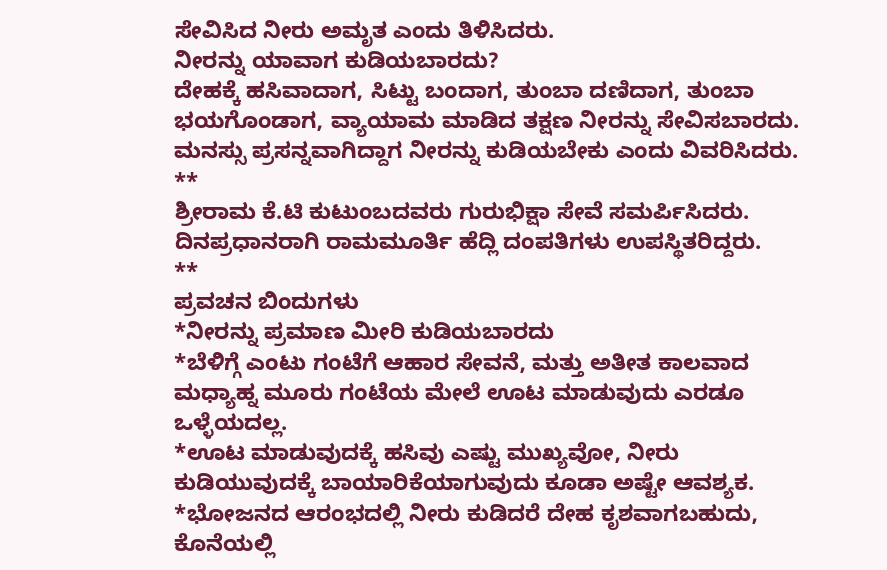ಸೇವಿಸಿದ ನೀರು ಅಮೃತ ಎಂದು ತಿಳಿಸಿದರು.
ನೀರನ್ನು ಯಾವಾಗ ಕುಡಿಯಬಾರದು?
ದೇಹಕ್ಕೆ ಹಸಿವಾದಾಗ, ಸಿಟ್ಟು ಬಂದಾಗ, ತುಂಬಾ ದಣಿದಾಗ, ತುಂಬಾ ಭಯಗೊಂಡಾಗ, ವ್ಯಾಯಾಮ ಮಾಡಿದ ತಕ್ಷಣ ನೀರನ್ನು ಸೇವಿಸಬಾರದು. ಮನಸ್ಸು ಪ್ರಸನ್ನವಾಗಿದ್ದಾಗ ನೀರನ್ನು ಕುಡಿಯಬೇಕು ಎಂದು ವಿವರಿಸಿದರು.
**
ಶ್ರೀರಾಮ ಕೆ.ಟಿ ಕುಟುಂಬದವರು ಗುರುಭಿಕ್ಷಾ ಸೇವೆ ಸಮರ್ಪಿಸಿದರು. ದಿನಪ್ರಧಾನರಾಗಿ ರಾಮಮೂರ್ತಿ ಹೆದ್ಲಿ ದಂಪತಿಗಳು ಉಪಸ್ಥಿತರಿದ್ದರು.
**
ಪ್ರವಚನ ಬಿಂದುಗಳು
*ನೀರನ್ನು ಪ್ರಮಾಣ ಮೀರಿ ಕುಡಿಯಬಾರದು
*ಬೆಳಿಗ್ಗೆ ಎಂಟು ಗಂಟೆಗೆ ಆಹಾರ ಸೇವನೆ, ಮತ್ತು ಅತೀತ ಕಾಲವಾದ ಮಧ್ಯಾಹ್ನ ಮೂರು ಗಂಟೆಯ ಮೇಲೆ ಊಟ ಮಾಡುವುದು ಎರಡೂ ಒಳ್ಳೆಯದಲ್ಲ.
*ಊಟ ಮಾಡುವುದಕ್ಕೆ ಹಸಿವು ಎಷ್ಟು ಮುಖ್ಯವೋ, ನೀರು ಕುಡಿಯುವುದಕ್ಕೆ ಬಾಯಾರಿಕೆಯಾಗುವುದು ಕೂಡಾ ಅಷ್ಟೇ ಆವಶ್ಯಕ.
*ಭೋಜನದ ಆರಂಭದಲ್ಲಿ ನೀರು ಕುಡಿದರೆ ದೇಹ ಕೃಶವಾಗಬಹುದು, ಕೊನೆಯಲ್ಲಿ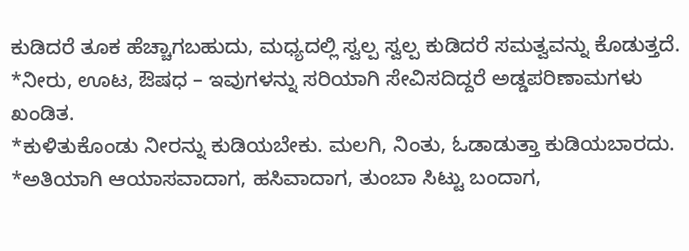ಕುಡಿದರೆ ತೂಕ ಹೆಚ್ಚಾಗಬಹುದು, ಮಧ್ಯದಲ್ಲಿ ಸ್ವಲ್ಪ ಸ್ವಲ್ಪ ಕುಡಿದರೆ ಸಮತ್ವವನ್ನು ಕೊಡುತ್ತದೆ.
*ನೀರು, ಊಟ, ಔಷಧ – ಇವುಗಳನ್ನು ಸರಿಯಾಗಿ ಸೇವಿಸದಿದ್ದರೆ ಅಡ್ಡಪರಿಣಾಮಗಳು ಖಂಡಿತ.
*ಕುಳಿತುಕೊಂಡು ನೀರನ್ನು ಕುಡಿಯಬೇಕು. ಮಲಗಿ, ನಿಂತು, ಓಡಾಡುತ್ತಾ ಕುಡಿಯಬಾರದು.
*ಅತಿಯಾಗಿ ಆಯಾಸವಾದಾಗ, ಹಸಿವಾದಾಗ, ತುಂಬಾ ಸಿಟ್ಟು ಬಂದಾಗ,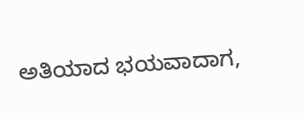ಅತಿಯಾದ ಭಯವಾದಾಗ,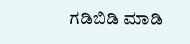ಗಡಿಬಿಡಿ ಮಾಡಿ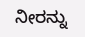ನೀರನ್ನು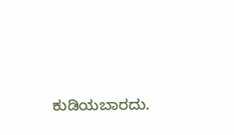ಕುಡಿಯಬಾರದು.